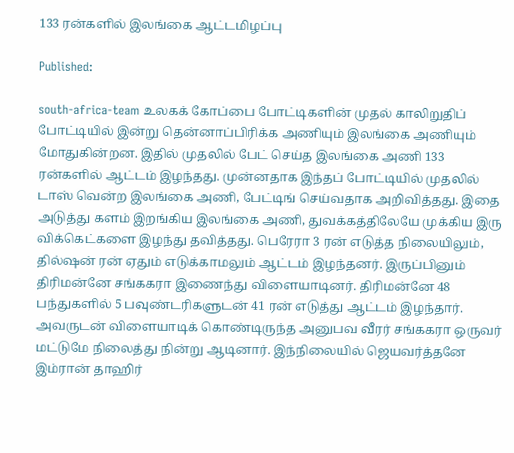133 ரன்களில் இலங்கை ஆட்டமிழப்பு

Published:

south-africa-team உலகக் கோப்பை போட்டிகளின் முதல் காலிறுதிப் போட்டியில் இன்று தென்னாப்பிரிக்க அணியும் இலங்கை அணியும் மோதுகின்றன. இதில் முதலில் பேட் செய்த இலங்கை அணி 133 ரன்களில் ஆட்டம் இழந்தது. முன்னதாக இந்தப் போட்டியில் முதலில் டாஸ் வென்ற இலங்கை அணி, பேட்டிங் செய்வதாக அறிவித்தது. இதை அடுத்து களம் இறங்கிய இலங்கை அணி, துவக்கத்திலேயே முக்கிய இரு விக்கெட்களை இழந்து தவித்தது. பெரேரா 3 ரன் எடுத்த நிலையிலும், தில்ஷன் ரன் ஏதும் எடுக்காமலும் ஆட்டம் இழந்தனர். இருப்பினும் திரிமன்னே சங்ககரா இணைந்து விளையாடினர். திரிமன்னே 48 பந்துகளில் 5 பவுண்டரிகளுடன் 41 ரன் எடுத்து ஆட்டம் இழந்தார். அவருடன் விளையாடிக் கொண்டிருந்த அனுபவ வீரர் சங்ககரா ஒருவர் மட்டுமே நிலைத்து நின்று ஆடினார். இந்நிலையில் ஜெயவர்த்தனே இம்ரான் தாஹிர்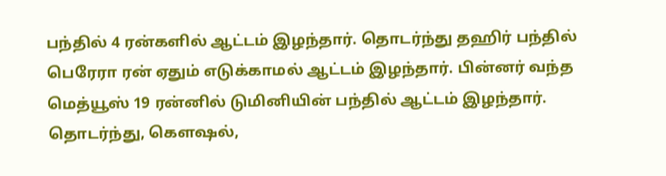பந்தில் 4 ரன்களில் ஆட்டம் இழந்தார். தொடர்ந்து தஹிர் பந்தில் பெரேரா ரன் ஏதும் எடுக்காமல் ஆட்டம் இழந்தார். பின்னர் வந்த மெத்யூஸ் 19 ரன்னில் டுமினியின் பந்தில் ஆட்டம் இழந்தார். தொடர்ந்து, கௌஷல்,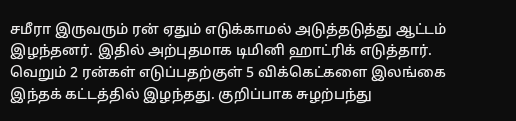சமீரா இருவரும் ரன் ஏதும் எடுக்காமல் அடுத்தடுத்து ஆட்டம் இழந்தனர். இதில் அற்புதமாக டிமினி ஹாட்ரிக் எடுத்தார். வெறும் 2 ரன்கள் எடுப்பதற்குள் 5 விக்கெட்களை இலங்கை இந்தக் கட்டத்தில் இழந்தது. குறிப்பாக சுழற்பந்து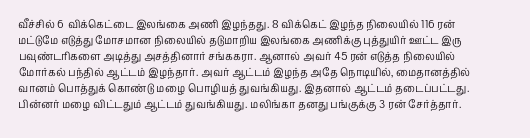வீச்சில் 6 விக்கெட்டை இலங்கை அணி இழந்தது. 8 விக்கெட் இழந்த நிலையில் 116 ரன் மட்டுமே எடுத்து மோசமான நிலையில் தடுமாறிய இலங்கை அணிக்கு புத்துயிர் ஊட்ட இரு பவுண்டரிகளை அடித்து அசத்தினார் சங்ககரா. ஆனால் அவர் 45 ரன் எடுத்த நிலையில் மோர்கல் பந்தில் ஆட்டம் இழந்தார். அவர் ஆட்டம் இழந்த அதே நொடியில், மைதானத்தில் வானம் பொத்துக் கொண்டு மழை பொழியத் துவங்கியது. இதனால் ஆட்டம் தடைப்பட்டது. பின்னர் மழை விட்டதும் ஆட்டம் துவங்கியது. மலிங்கா தனது பங்குக்கு 3 ரன் சேர்த்தார்.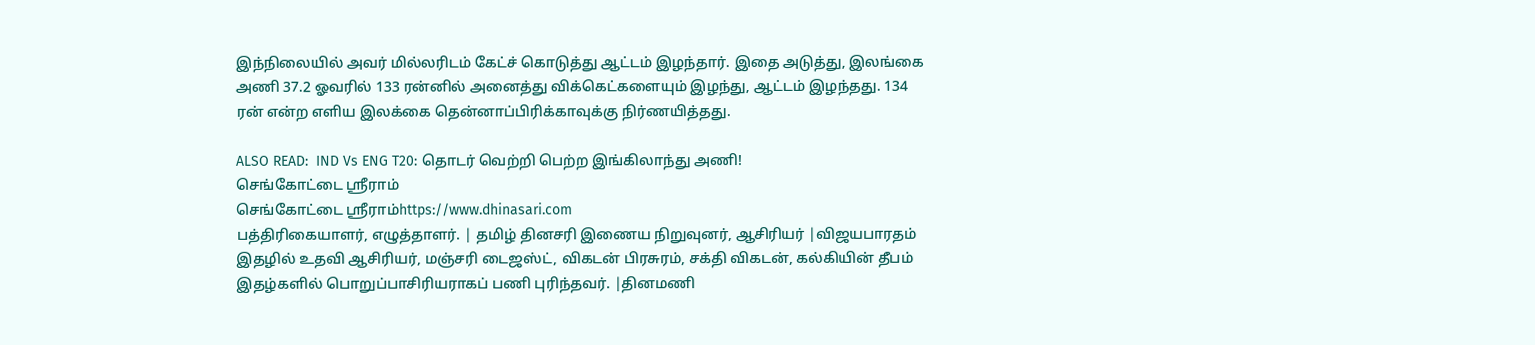இந்நிலையில் அவர் மில்லரிடம் கேட்ச் கொடுத்து ஆட்டம் இழந்தார். இதை அடுத்து, இலங்கை அணி 37.2 ஓவரில் 133 ரன்னில் அனைத்து விக்கெட்களையும் இழந்து, ஆட்டம் இழந்தது. 134 ரன் என்ற எளிய இலக்கை தென்னாப்பிரிக்காவுக்கு நிர்ணயித்தது.

ALSO READ:  IND Vs ENG T20: தொடர் வெற்றி பெற்ற இங்கிலாந்து அணி!
செங்கோட்டை ஸ்ரீராம்
செங்கோட்டை ஸ்ரீராம்https://www.dhinasari.com
பத்திரிகையாளர், எழுத்தாளர். | தமிழ் தினசரி இணைய நிறுவுனர், ஆசிரியர் |விஜயபாரதம் இதழில் உதவி ஆசிரியர், மஞ்சரி டைஜஸ்ட், விகடன் பிரசுரம், சக்தி விகடன், கல்கியின் தீபம் இதழ்களில் பொறுப்பாசிரியராகப் பணி புரிந்தவர். |தினமணி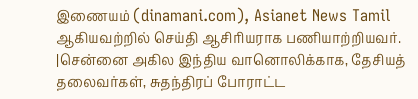இணையம் (dinamani.com), Asianet News Tamil ஆகியவற்றில் செய்தி ஆசிரியராக பணியாற்றியவர். |சென்னை அகில இந்திய வானொலிக்காக, தேசியத் தலைவர்கள், சுதந்திரப் போராட்ட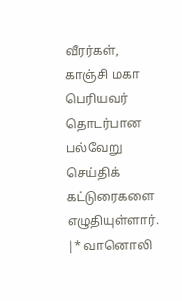வீரர்கள், காஞ்சி மகா பெரியவர் தொடர்பான பல்வேறு செய்திக் கட்டுரைகளை எழுதியுள்ளார். |* வானொலி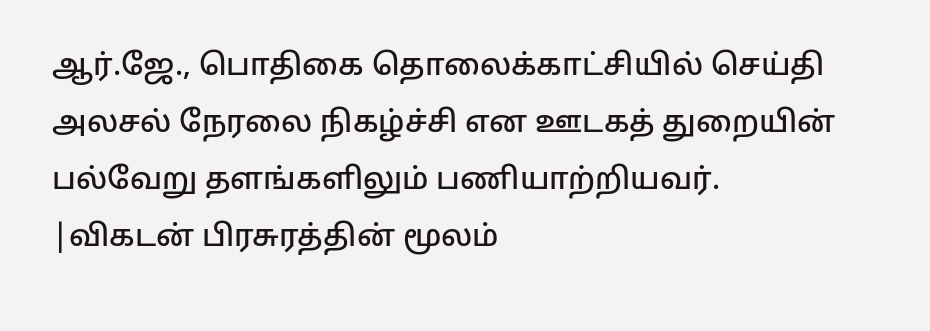ஆர்.ஜே., பொதிகை தொலைக்காட்சியில் செய்தி அலசல் நேரலை நிகழ்ச்சி என ஊடகத் துறையின் பல்வேறு தளங்களிலும் பணியாற்றியவர். |விகடன் பிரசுரத்தின் மூலம்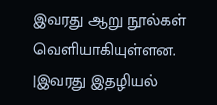இவரது ஆறு நூல்கள் வெளியாகியுள்ளன. |இவரது இதழியல்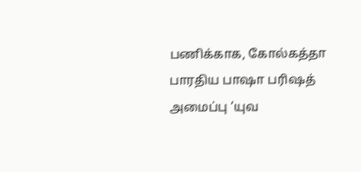பணிக்காக, கோல்கத்தா பாரதிய பாஷா பரிஷத் அமைப்பு ‘யுவ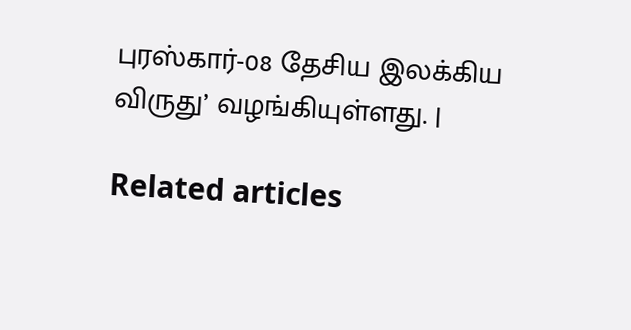புரஸ்கார்-08 தேசிய இலக்கிய விருது’ வழங்கியுள்ளது. |

Related articles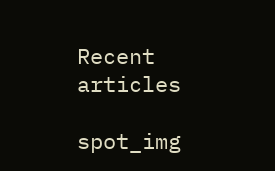Recent articles

spot_img